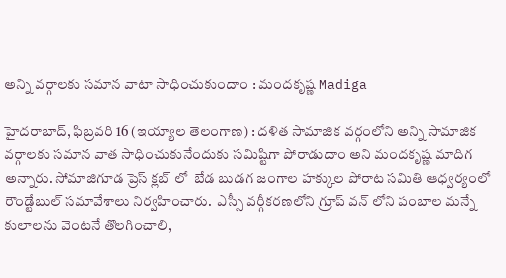అన్ని వర్గాలకు సమాన వాటా సాధించుకుందాం : మందకృష్ణ Madiga

హైదరాబాద్‌, ఫిబ్రవరి 16 (ఇయ్యాల తెలంగాణ) : దళిత సామాజిక వర్గంలోని అన్ని సామాజిక వర్గాలకు సమాన వాత సాధించుకునేందుకు సమిష్టిగా పోరాడుదాం అని మందకృష్ణ మాదిగ అన్నారు. సోమాజిగూడ ప్రెస్‌ క్లబ్‌ లో  బేడ బుడగ జంగాల హక్కుల పోరాట సమితి ఆధ్వర్యంలో రౌండ్టేబుల్‌ సమావేశాలు నిర్వహించారు.  ఎస్సీ వర్గీకరణలోని గ్రూప్‌ వన్‌ లోని పంబాల మన్నే కులాలను వెంటనే తొలగించాలి,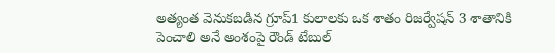అత్యంత వెనుకబడిన గ్రూప్‌1 కులాలకు ఒక శాతం రిజర్వేషన్‌ 3 శాతానికి పెంచాలి అనే అంశంపై రౌండ్‌ టేబుల్‌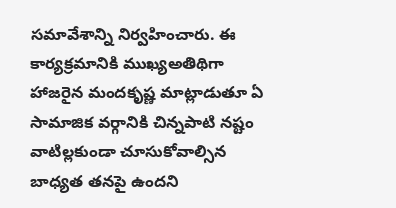సమావేశాన్ని నిర్వహించారు. ఈ కార్యక్రమానికి ముఖ్యఅతిథిగా హాజరైన మందకృష్ణ మాట్లాడుతూ ఏ సామాజిక వర్గానికి చిన్నపాటి నష్టం వాటిల్లకుండా చూసుకోవాల్సిన బాధ్యత తనపై ఉందని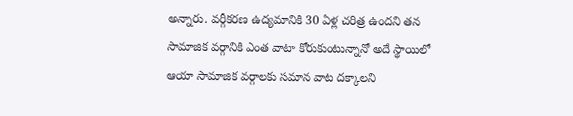అన్నారు. వర్గీకరణ ఉద్యమానికి 30 ఏళ్ల చరిత్ర ఉందని తన సామాజిక వర్గానికి ఎంత వాటా కోరుకుంటున్నానో అదే స్థాయిలో ఆయా సామాజిక వర్గాలకు సమాన వాట దక్కాలని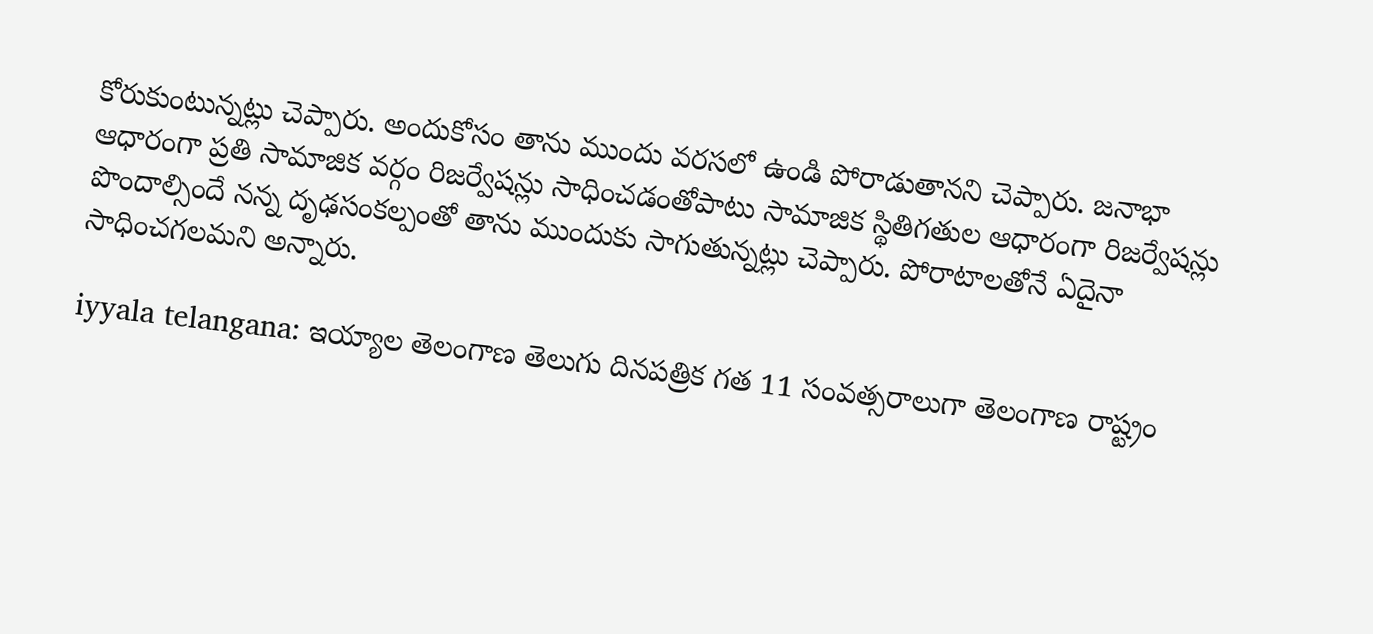కోరుకుంటున్నట్లు చెప్పారు. అందుకోసం తాను ముందు వరసలో ఉండి పోరాడుతానని చెప్పారు. జనాభా ఆధారంగా ప్రతి సామాజిక వర్గం రిజర్వేషన్లు సాధించడంతోపాటు సామాజిక స్థితిగతుల ఆధారంగా రిజర్వేషన్లు పొందాల్సిందే నన్న దృఢసంకల్పంతో తాను ముందుకు సాగుతున్నట్లు చెప్పారు. పోరాటాలతోనే ఏదైనా సాధించగలమని అన్నారు.

iyyala telangana: ఇయ్యాల తెలంగాణ తెలుగు దినపత్రిక గత 11 సంవత్సరాలుగా తెలంగాణ రాష్ట్రం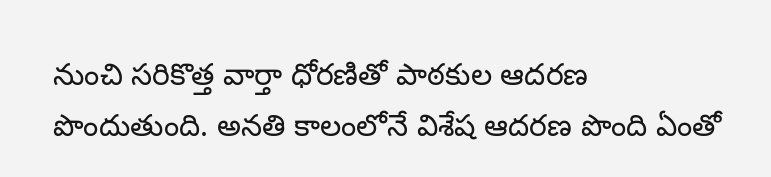నుంచి సరికొత్త వార్తా ధోరణితో పాఠకుల ఆదరణ పొందుతుంది. అనతి కాలంలోనే విశేష ఆదరణ పొంది ఏంతో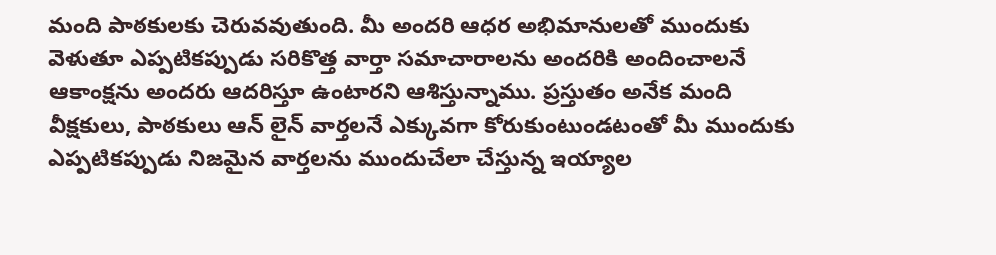మంది పాఠకులకు చెరువవుతుంది. మీ అందరి ఆధర అభిమానులతో ముందుకు వెళుతూ ఎప్పటికప్పుడు సరికొత్త వార్తా సమాచారాలను అందరికి అందించాలనే ఆకాంక్షను అందరు ఆదరిస్తూ ఉంటారని ఆశిస్తున్నాము. ప్రస్తుతం అనేక మంది వీక్షకులు, పాఠకులు ఆన్ లైన్ వార్తలనే ఎక్కువగా కోరుకుంటుండటంతో మీ ముందుకు ఎప్పటికప్పుడు నిజమైన వార్తలను ముందుచేలా చేస్తున్న ఇయ్యాల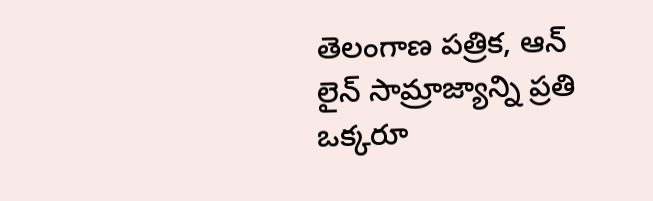తెలంగాణ పత్రిక, ఆన్ లైన్ సామ్రాజ్యాన్ని ప్రతి ఒక్కరూ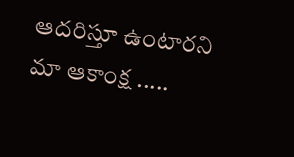ఆదరిస్తూ ఉంటారని మా ఆకాంక్ష .....